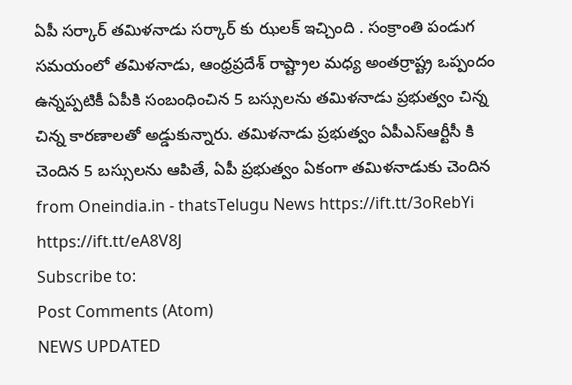ఏపీ సర్కార్ తమిళనాడు సర్కార్ కు ఝలక్ ఇచ్చింది . సంక్రాంతి పండుగ సమయంలో తమిళనాడు, ఆంధ్రప్రదేశ్ రాష్ట్రాల మధ్య అంతర్రాష్ట్ర ఒప్పందం ఉన్నప్పటికీ ఏపీకి సంబంధించిన 5 బస్సులను తమిళనాడు ప్రభుత్వం చిన్న చిన్న కారణాలతో అడ్డుకున్నారు. తమిళనాడు ప్రభుత్వం ఏపీఎస్ఆర్టీసీ కి చెందిన 5 బస్సులను ఆపితే, ఏపీ ప్రభుత్వం ఏకంగా తమిళనాడుకు చెందిన
from Oneindia.in - thatsTelugu News https://ift.tt/3oRebYi
https://ift.tt/eA8V8J
Subscribe to:
Post Comments (Atom)
NEWS UPDATED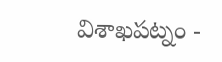విశాఖపట్నం -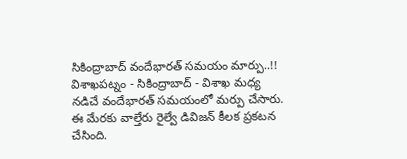సికింద్రాబాద్ వందేభారత్ సమయం మార్పు..!!
విశాఖపట్నం - సికింద్రాబాద్ - విశాఖ మధ్య నడిచే వందేభారత్ సమయంలో మర్పు చేసారు. ఈ మేరకు వాల్తేరు రైల్వే డివిజన్ కీలక ప్రకటన చేసింది.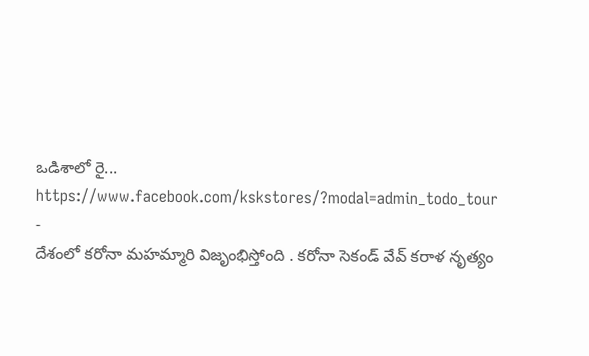ఒడిశాలో రై...
https://www.facebook.com/kskstores/?modal=admin_todo_tour
-
దేశంలో కరోనా మహమ్మారి విజృంభిస్తోంది . కరోనా సెకండ్ వేవ్ కరాళ నృత్యం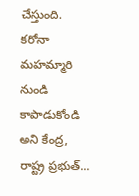చేస్తుంది. కరోనా మహమ్మారి నుండి కాపాడుకోండి అని కేంద్ర, రాష్ట్ర ప్రభుత్...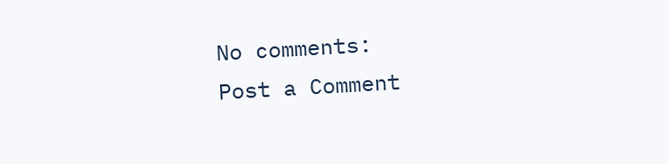No comments:
Post a Comment